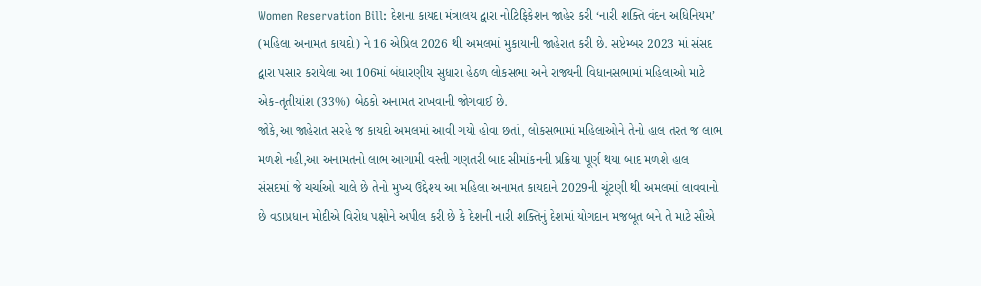Women Reservation Bill: દેશના કાયદા મંત્રાલય દ્વારા નોટિફિકેશન જાહેર કરી ‘નારી શક્તિ વંદન અધિનિયમ’ (મહિલા અનામત કાયદો) ને 16 એપ્રિલ 2026 થી અમલમાં મુકાયાની જાહેરાત કરી છે. સપ્ટેમ્બર 2023 માં સંસદ દ્વારા પસાર કરાયેલા આ 106માં બંધારણીય સુધારા હેઠળ લોકસભા અને રાજ્યની વિધાનસભામાં મહિલાઓ માટે એક-તૃતીયાંશ (33%) બેઠકો અનામત રાખવાની જોગવાઈ છે.
જોકે,આ જાહેરાત સરહે જ કાયદો અમલમાં આવી ગયો હોવા છતાં, લોકસભામાં મહિલાઓને તેનો હાલ તરત જ લાભ મળશે નહી,આ અનામતનો લાભ આગામી વસ્તી ગણતરી બાદ સીમાંકનની પ્રક્રિયા પૂર્ણ થયા બાદ મળશે હાલ સંસદમાં જે ચર્ચાઓ ચાલે છે તેનો મુખ્ય ઉદ્દેશ્ય આ મહિલા અનામત કાયદાને 2029ની ચૂંટણી થી અમલમાં લાવવાનો છે વડાપ્રધાન મોદીએ વિરોધ પક્ષોને અપીલ કરી છે કે દેશની નારી શક્તિનું દેશમાં યોગદાન મજબૂત બને તે માટે સૌએ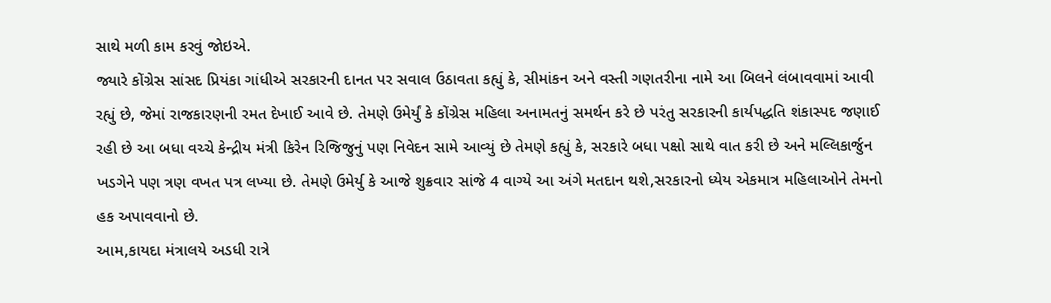સાથે મળી કામ કરવું જોઇએ.
જ્યારે કોંગ્રેસ સાંસદ પ્રિયંકા ગાંધીએ સરકારની દાનત પર સવાલ ઉઠાવતા કહ્યું કે, સીમાંકન અને વસ્તી ગણતરીના નામે આ બિલને લંબાવવામાં આવી રહ્યું છે, જેમાં રાજકારણની રમત દેખાઈ આવે છે. તેમણે ઉમેર્યું કે કોંગ્રેસ મહિલા અનામતનું સમર્થન કરે છે પરંતુ સરકારની કાર્યપદ્ધતિ શંકાસ્પદ જણાઈ રહી છે આ બધા વચ્ચે કેન્દ્રીય મંત્રી કિરેન રિજિજુનું પણ નિવેદન સામે આવ્યું છે તેમણે કહ્યું કે, સરકારે બધા પક્ષો સાથે વાત કરી છે અને મલ્લિકાર્જુન ખડગેને પણ ત્રણ વખત પત્ર લખ્યા છે. તેમણે ઉમેર્યુ કે આજે શુક્રવાર સાંજે 4 વાગ્યે આ અંગે મતદાન થશે,સરકારનો ધ્યેય એકમાત્ર મહિલાઓને તેમનો હક અપાવવાનો છે.
આમ,કાયદા મંત્રાલયે અડધી રાત્રે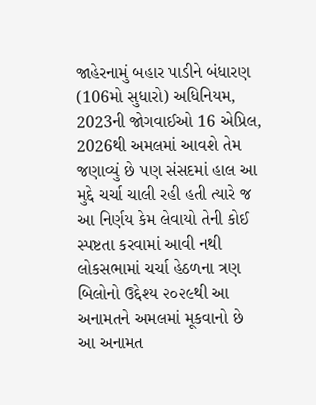જાહેરનામું બહાર પાડીને બંધારણ (106મો સુધારો) અધિનિયમ, 2023ની જોગવાઈઓ 16 એપ્રિલ, 2026થી અમલમાં આવશે તેમ જણાવ્યું છે પણ સંસદમાં હાલ આ મુદ્દે ચર્ચા ચાલી રહી હતી ત્યારે જ આ નિર્ણય કેમ લેવાયો તેની કોઈ સ્પષ્ટતા કરવામાં આવી નથી લોકસભામાં ચર્ચા હેઠળના ત્રણ બિલોનો ઉદ્દેશ્ય ૨૦૨૯થી આ અનામતને અમલમાં મૂકવાનો છે આ અનામત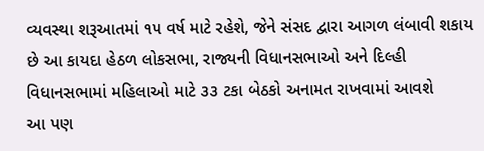વ્યવસ્થા શરૂઆતમાં ૧૫ વર્ષ માટે રહેશે, જેને સંસદ દ્વારા આગળ લંબાવી શકાય છે આ કાયદા હેઠળ લોકસભા, રાજ્યની વિધાનસભાઓ અને દિલ્હી વિધાનસભામાં મહિલાઓ માટે ૩૩ ટકા બેઠકો અનામત રાખવામાં આવશે
આ પણ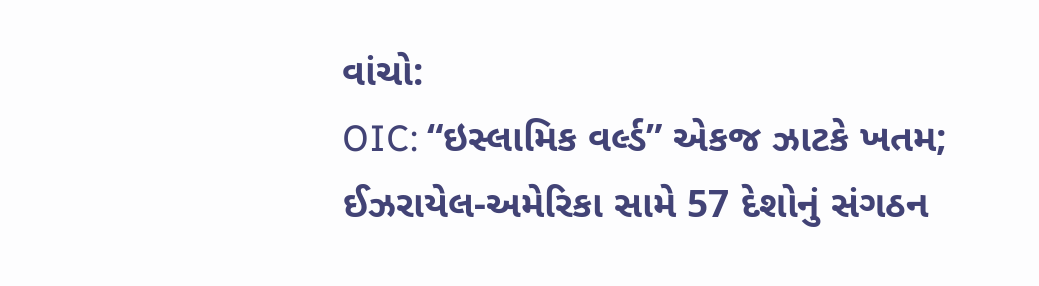વાંચો:
OIC: “ઇસ્લામિક વર્લ્ડ” એકજ ઝાટકે ખતમ; ઈઝરાયેલ-અમેરિકા સામે 57 દેશોનું સંગઠન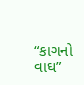“કાગનો વાઘ”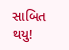સાબિત થયુ!